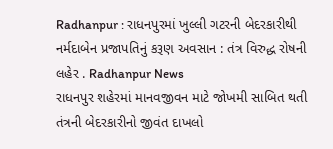Radhanpur : રાધનપુરમાં ખુલ્લી ગટરની બેદરકારીથી નર્મદાબેન પ્રજાપતિનું કરૂણ અવસાન : તંત્ર વિરુદ્ધ રોષની લહેર . Radhanpur News
રાધનપુર શહેરમાં માનવજીવન માટે જોખમી સાબિત થતી તંત્રની બેદરકારીનો જીવંત દાખલો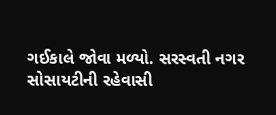ગઈકાલે જોવા મળ્યો. સરસ્વતી નગર સોસાયટીની રહેવાસી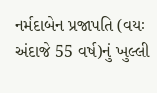નર્મદાબેન પ્રજાપતિ (વયઃ અંદાજે 55 વર્ષ)નું ખુલ્લી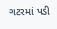ગટરમાં પડી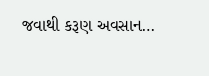જવાથી કરૂણ અવસાન…